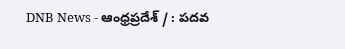DNB News - ఆంధ్రప్రదేశ్ / : పదవ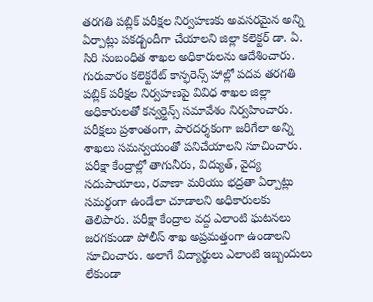తరగతి పబ్లిక్ పరీక్షల నిర్వహణకు అవసరమైన అన్ని ఏర్పాట్లు పకడ్బందీగా చేయాలని జిల్లా కలెక్టర్ డా. ఏ. సిరి సంబంధిత శాఖల అధికారులను ఆదేశించారు. గురువారం కలెక్టరేట్ కాన్ఫరెన్స్ హాల్లో పదవ తరగతి పబ్లిక్ పరీక్షల నిర్వహణపై వివిధ శాఖల జిల్లా అధికారులతో కన్వర్జెన్స్ సమావేశం నిర్వహించారు. పరీక్షలు ప్రశాంతంగా, పారదర్శకంగా జరిగేలా అన్ని శాఖలు సమన్వయంతో పనిచేయాలని సూచించారు. పరీక్షా కేంద్రాల్లో తాగునీరు, విద్యుత్, వైద్య సదుపాయాలు, రవాణా మరియు భద్రతా ఏర్పాట్లు సమర్థంగా ఉండేలా చూడాలని అధికారులకు తెలిపారు. పరీక్షా కేంద్రాల వద్ద ఎలాంటి ఘటనలు జరగకుండా పోలీస్ శాఖ అప్రమత్తంగా ఉండాలని సూచించారు. అలాగే విద్యార్థులు ఎలాంటి ఇబ్బందులు లేకుండా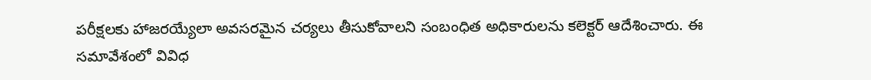పరీక్షలకు హాజరయ్యేలా అవసరమైన చర్యలు తీసుకోవాలని సంబంధిత అధికారులను కలెక్టర్ ఆదేశించారు. ఈ సమావేశంలో వివిధ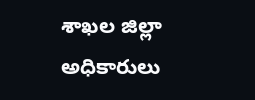శాఖల జిల్లా అధికారులు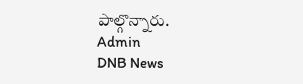పాల్గొన్నారు.
Admin
DNB News